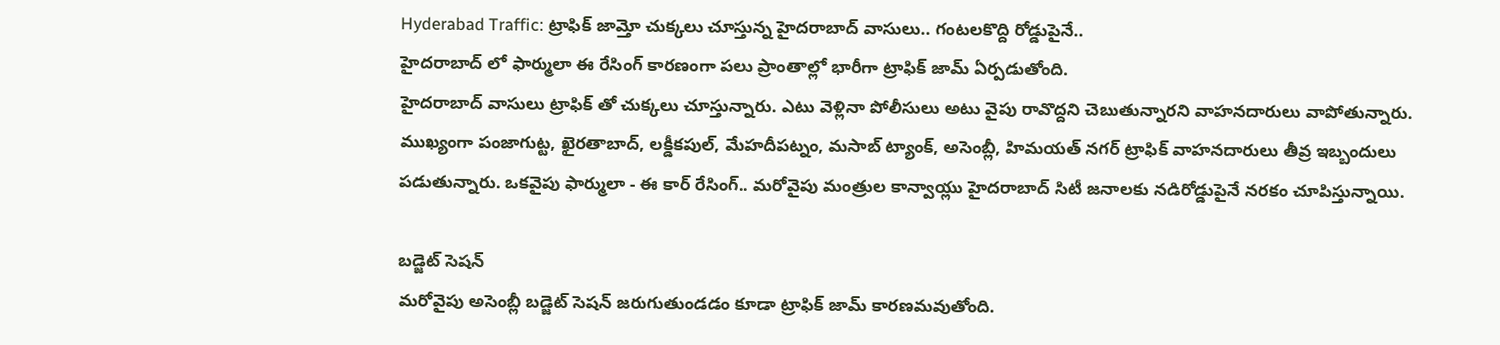Hyderabad Traffic: ట్రాఫిక్ జామ్తో చుక్కలు చూస్తున్న హైదరాబాద్ వాసులు.. గంటలకొద్ది రోడ్డుపైనే..
హైదరాబాద్ లో ఫార్ములా ఈ రేసింగ్ కారణంగా పలు ప్రాంతాల్లో భారీగా ట్రాఫిక్ జామ్ ఏర్పడుతోంది.
హైదరాబాద్ వాసులు ట్రాఫిక్ తో చుక్కలు చూస్తున్నారు. ఎటు వెళ్లినా పోలీసులు అటు వైపు రావొద్దని చెబుతున్నారని వాహనదారులు వాపోతున్నారు. ముఖ్యంగా పంజాగుట్ట, ఖైరతాబాద్, లక్డీకపుల్, మేహదీపట్నం, మసాబ్ ట్యాంక్, అసెంబ్లీ, హిమయత్ నగర్ ట్రాఫిక్ వాహనదారులు తీవ్ర ఇబ్బందులు పడుతున్నారు. ఒకవైపు ఫార్ములా - ఈ కార్ రేసింగ్.. మరోవైపు మంత్రుల కాన్వాయ్లు హైదరాబాద్ సిటీ జనాలకు నడిరోడ్డుపైనే నరకం చూపిస్తున్నాయి.

బడ్జెట్ సెషన్
మరోవైపు అసెంబ్లీ బడ్జెట్ సెషన్ జరుగుతుండడం కూడా ట్రాఫిక్ జామ్ కారణమవుతోంది.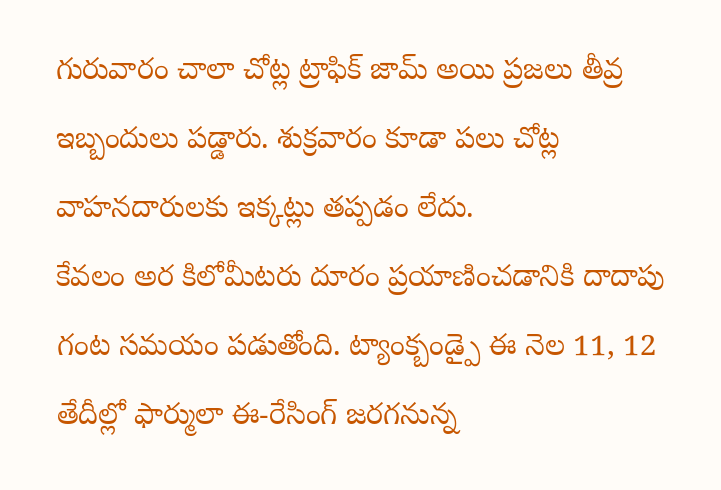గురువారం చాలా చోట్ల ట్రాఫిక్ జామ్ అయి ప్రజలు తీవ్ర ఇబ్బందులు పడ్డారు. శుక్రవారం కూడా పలు చోట్ల వాహనదారులకు ఇక్కట్లు తప్పడం లేదు.
కేవలం అర కిలోమీటరు దూరం ప్రయాణించడానికి దాదాపు గంట సమయం పడుతోంది. ట్యాంక్బండ్పై ఈ నెల 11, 12 తేదీల్లో ఫార్ములా ఈ-రేసింగ్ జరగనున్న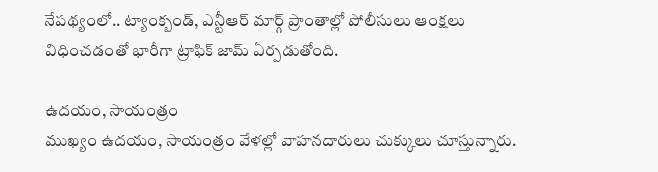నేపథ్యంలో.. ట్యాంక్బండ్, ఎన్టీఆర్ మార్గ్ ప్రాంతాల్లో పోలీసులు ఆంక్షలు విధించడంతో భారీగా ట్రాఫిక్ జామ్ ఏర్పడుతోంది.

ఉదయం, సాయంత్రం
ముఖ్యం ఉదయం, సాయంత్రం వేళల్లో వాహనదారులు చుక్కులు చూస్తున్నారు.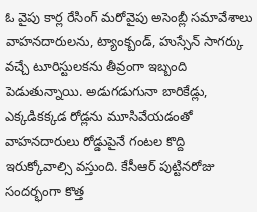ఓ వైపు కార్ల రేసింగ్ మరోవైపు అసెంబ్లీ సమావేశాలు వాహనదారులను, ట్యాంక్బండ్, హుస్సేన్ సాగర్కు వచ్చే టూరిస్టులకను తీవ్రంగా ఇబ్బంది పెడుతున్నాయి. అడుగడుగునా బారికేడ్లు, ఎక్కడికక్కడ రోడ్లను మూసివేయడంతో వాహనదారులు రోడ్డుపైనే గంటల కొద్ది ఇరుక్కోవాల్సి వస్తుంది. కేసీఆర్ పుట్టినరోజు సందర్భంగా కొత్త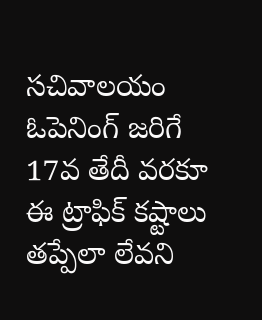సచివాలయం ఓపెనింగ్ జరిగే 17వ తేదీ వరకూ ఈ ట్రాఫిక్ కష్టాలు తప్పేలా లేవని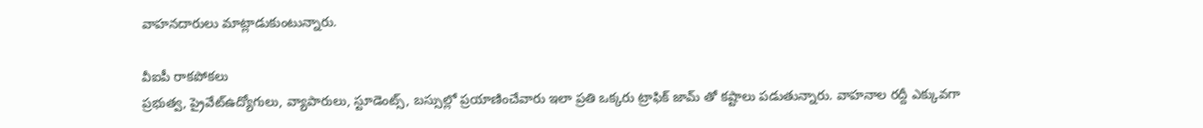వాహనదారులు మాట్లాడుకుంటున్నారు.

వీఐపీ రాకపోకలు
ప్రభుత్వ, ప్రైవేట్ఉద్యోగులు, వ్యాపారులు, స్టూడెంట్స్, బస్సుల్లో ప్రయాణించేవారు ఇలా ప్రతి ఒక్కరు ట్రాఫిక్ జామ్ తో కష్టాలు పడుతున్నారు. వాహనాల రద్దీ ఎక్కువగా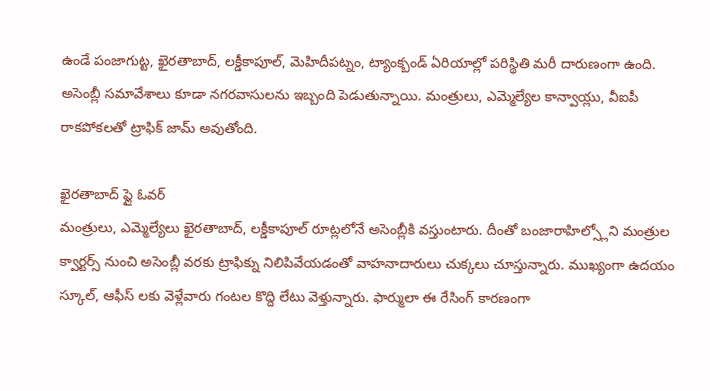ఉండే పంజాగుట్ట, ఖైరతాబాద్, లక్డీకాపూల్, మెహిదీపట్నం, ట్యాంక్బండ్ ఏరియాల్లో పరిస్థితి మరీ దారుణంగా ఉంది. అసెంబ్లీ సమావేశాలు కూడా నగరవాసులను ఇబ్బంది పెడుతున్నాయి. మంత్రులు, ఎమ్మెల్యేల కాన్వాయ్లు, వీఐపీ రాకపోకలతో ట్రాఫిక్ జామ్ అవుతోంది.

ఖైరతాబాద్ ఫ్లై ఓవర్
మంత్రులు, ఎమ్మెల్యేలు ఖైరతాబాద్, లక్డీకాపూల్ రూట్లలోనే అసెంబ్లీకి వస్తుంటారు. దీంతో బంజారాహిల్స్లోని మంత్రుల క్వార్టర్స్ నుంచి అసెంబ్లీ వరకు ట్రాఫిక్ను నిలిపివేయడంతో వాహనాదారులు చుక్కలు చూస్తున్నారు. ముఖ్యంగా ఉదయం స్కూల్, ఆఫీస్ లకు వెళ్లేవారు గంటల కొద్ది లేటు వెళ్తున్నారు. ఫార్ములా ఈ రేసింగ్ కారణంగా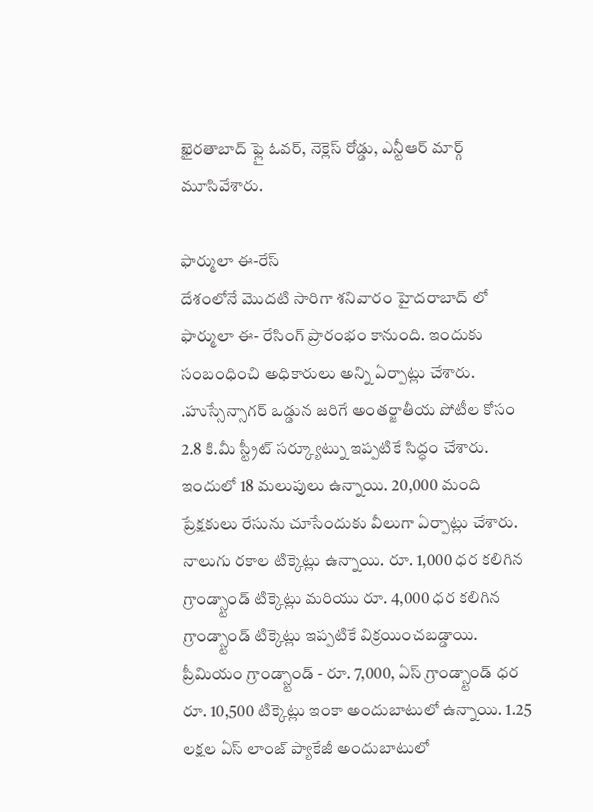ఖైరతాబాద్ ఫ్లై ఓవర్, నెక్లెస్ రోడ్డు, ఎన్టీఆర్ మార్గ్ మూసివేశారు.

ఫార్ములా ఈ-రేస్
దేశంలోనే మొదటి సారిగా శనివారం హైదరాబాద్ లో ఫార్ములా ఈ- రేసింగ్ ప్రారంభం కానుంది. ఇందుకు సంబంధించి అధికారులు అన్ని ఏర్పాట్లు చేశారు. .హుస్సేన్సాగర్ ఒడ్డున జరిగే అంతర్జాతీయ పోటీల కోసం 2.8 కి.మీ స్ట్రీట్ సర్క్యూట్ను ఇప్పటికే సిద్ధం చేశారు. ఇందులో 18 మలుపులు ఉన్నాయి. 20,000 మంది ప్రేక్షకులు రేసును చూసేందుకు వీలుగా ఏర్పాట్లు చేశారు. నాలుగు రకాల టిక్కెట్లు ఉన్నాయి. రూ. 1,000 ధర కలిగిన గ్రాండ్స్టాండ్ టిక్కెట్లు మరియు రూ. 4,000 ధర కలిగిన గ్రాండ్స్టాండ్ టిక్కెట్లు ఇప్పటికే విక్రయించబడ్డాయి. ప్రీమియం గ్రాండ్స్టాండ్ - రూ. 7,000, ఏస్ గ్రాండ్స్టాండ్ ధర రూ. 10,500 టిక్కెట్లు ఇంకా అందుబాటులో ఉన్నాయి. 1.25 లక్షల ఏస్ లాంజ్ ప్యాకేజీ అందుబాటులో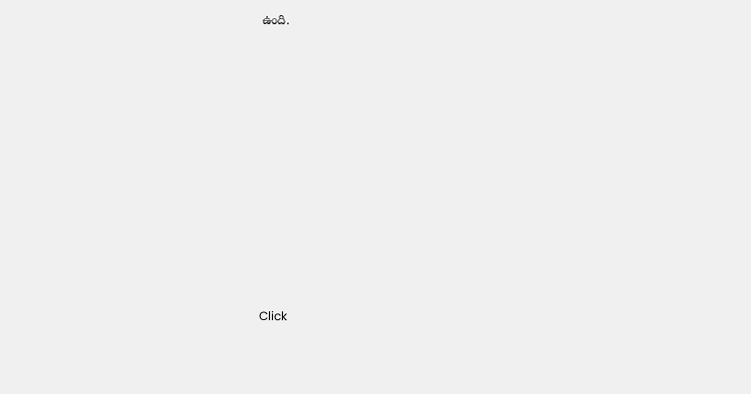ఉంది.












Click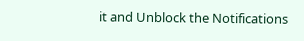it and Unblock the Notifications